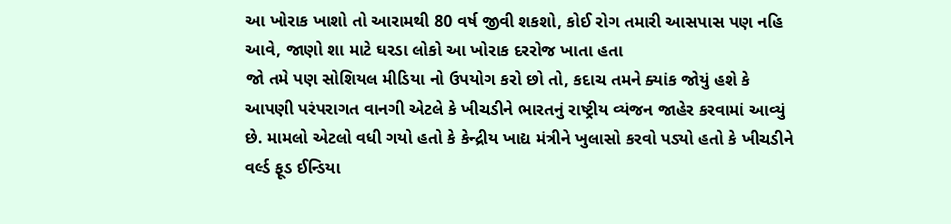આ ખોરાક ખાશો તો આરામથી 80 વર્ષ જીવી શકશો, કોઈ રોગ તમારી આસપાસ પણ નહિ આવે, જાણો શા માટે ઘરડા લોકો આ ખોરાક દરરોજ ખાતા હતા
જો તમે પણ સોશિયલ મીડિયા નો ઉપયોગ કરો છો તો, કદાચ તમને ક્યાંક જોયું હશે કે આપણી પરંપરાગત વાનગી એટલે કે ખીચડીને ભારતનું રાષ્ટ્રીય વ્યંજન જાહેર કરવામાં આવ્યું છે. મામલો એટલો વધી ગયો હતો કે કેન્દ્રીય ખાદ્ય મંત્રીને ખુલાસો કરવો પડ્યો હતો કે ખીચડીને વર્લ્ડ ફૂડ ઈન્ડિયા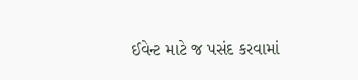ઈવેન્ટ માટે જ પસંદ કરવામાં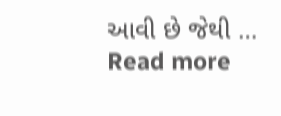આવી છે જેથી … Read more